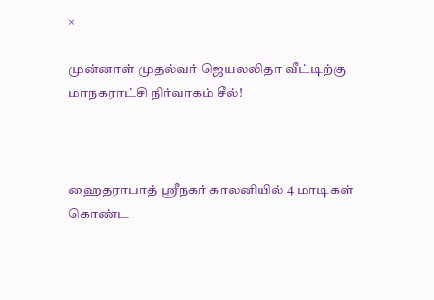×

முன்னாள் முதல்வர் ஜெயலலிதா வீட்டிற்கு மாநகராட்சி நிர்வாகம் சீல்!



ஹைதராபாத் ஸ்ரீநகர் காலனியில் 4 மாடிகள் கொண்ட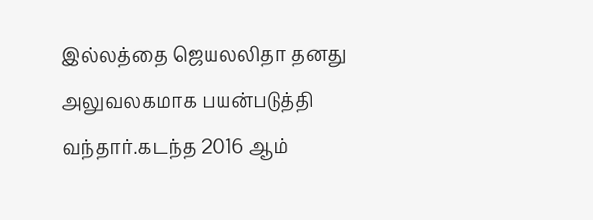இல்லத்தை ஜெயலலிதா தனது அலுவலகமாக பயன்படுத்தி வந்தார்.கடந்த 2016 ஆம்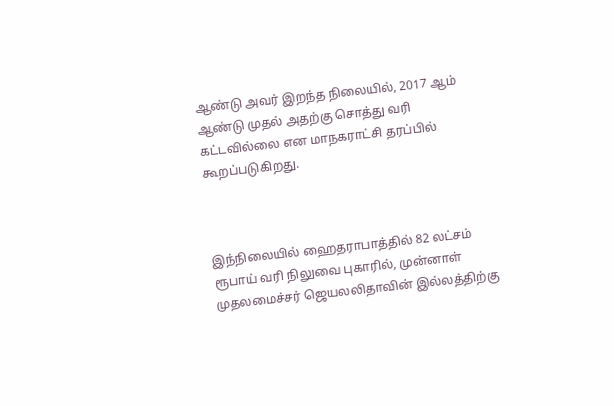ஆண்டு அவர் இறந்த நிலையில், 2017 ஆம் ஆண்டு முதல் அதற்கு சொத்து வரி கட்டவில்லை என மாநகராட்சி தரப்பில் கூறப்படுகிறது.



இந்நிலையில் ஹைதராபாத்தில் 82 லட்சம் ரூபாய் வரி நிலுவை புகாரில், முன்னாள் முதலமைச்சர் ஜெயலலிதாவின் இல்லத்திற்கு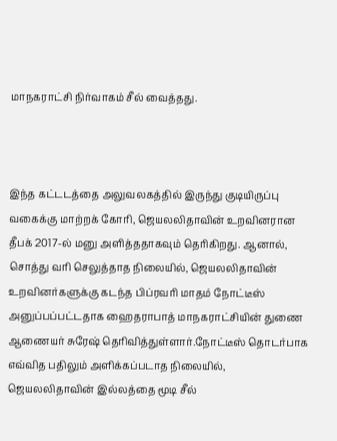மாநகராட்சி நிர்வாகம் சீல் வைத்தது.



இந்த கட்டடத்தை அலுவலகத்தில் இருந்து குடியிருப்பு வகைக்கு மாற்றக் கோரி, ஜெயலலிதாவின் உறவினரான தீபக் 2017-ல் மனு அளித்ததாகவும் தெரிகிறது. ஆனால், சொத்து வரி செலுத்தாத நிலையில், ஜெயலலிதாவின் உறவினர்களுக்கு கடந்த பிப்ரவரி மாதம் நோட்டீஸ் அனுப்பப்பட்டதாக ஹைதராபாத் மாநகராட்சியின் துணை ஆணையர் சுரேஷ் தெரிவித்துள்ளார்.நோட்டீஸ் தொடர்பாக எவ்வித பதிலும் அளிக்கப்படாத நிலையில், ஜெயலலிதாவின் இல்லத்தை மூடி சீல்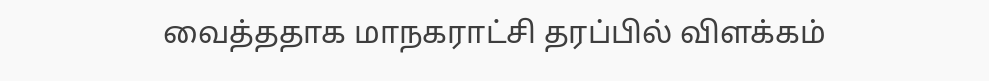வைத்ததாக மாநகராட்சி தரப்பில் விளக்கம்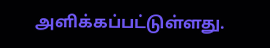அளிக்கப்பட்டுள்ளது.